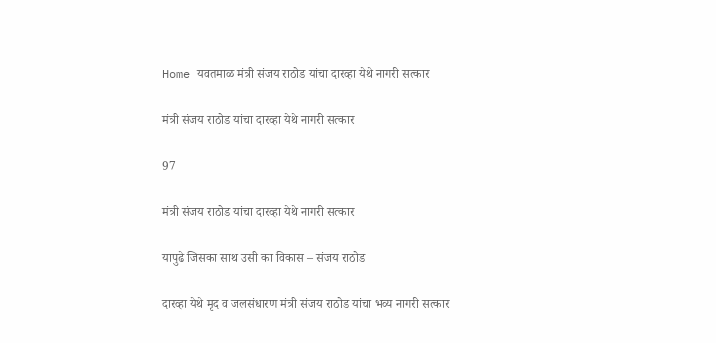Home यवतमाळ मंत्री संजय राठोड यांचा दारव्हा येथे नागरी सत्कार

मंत्री संजय राठोड यांचा दारव्हा येथे नागरी सत्कार

97

मंत्री संजय राठोड यांचा दारव्हा येथे नागरी सत्कार

यापुढे जिसका साथ उसी का विकास – संजय राठोड

दारव्हा येथे मृद व जलसंधारण मंत्री संजय राठोड यांचा भव्य नागरी सत्कार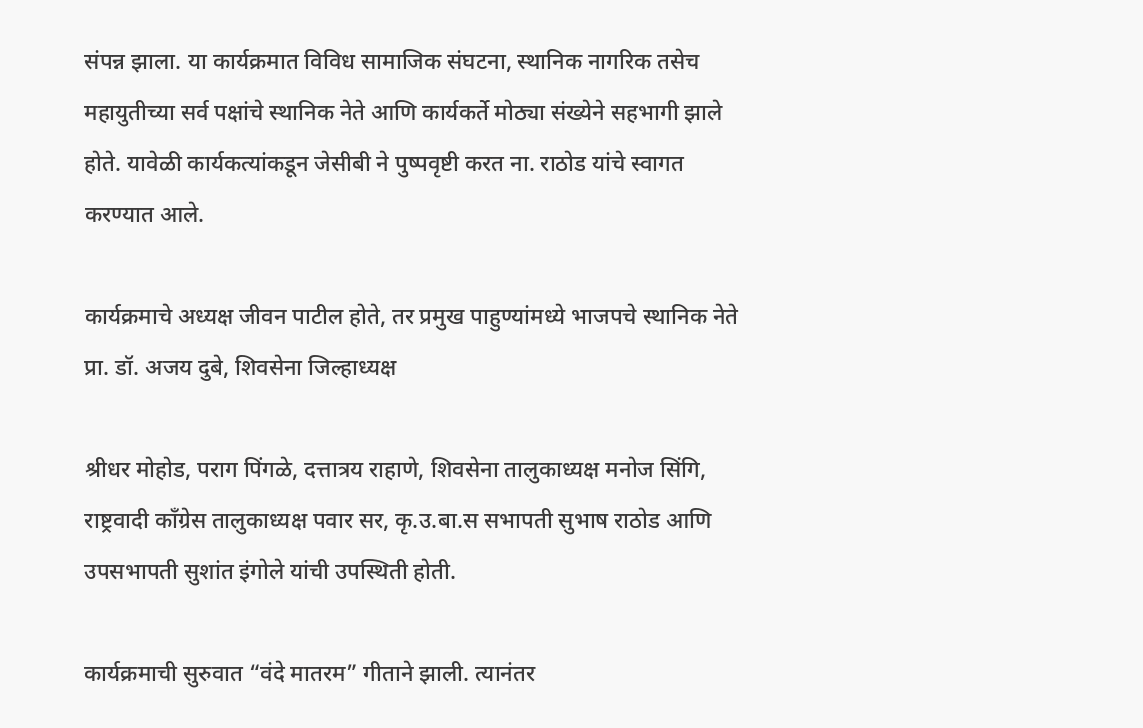संपन्न झाला. या कार्यक्रमात विविध सामाजिक संघटना, स्थानिक नागरिक तसेच महायुतीच्या सर्व पक्षांचे स्थानिक नेते आणि कार्यकर्ते मोठ्या संख्येने सहभागी झाले होते. यावेळी कार्यकत्यांकडून जेसीबी ने पुष्पवृष्टी करत ना. राठोड यांचे स्वागत करण्यात आले.

कार्यक्रमाचे अध्यक्ष जीवन पाटील होते, तर प्रमुख पाहुण्यांमध्ये भाजपचे स्थानिक नेते प्रा. डॉ. अजय दुबे, शिवसेना जिल्हाध्यक्ष

श्रीधर मोहोड, पराग पिंगळे, दत्तात्रय राहाणे, शिवसेना तालुकाध्यक्ष मनोज सिंगि, राष्ट्रवादी काँग्रेस तालुकाध्यक्ष पवार सर, कृ.उ.बा.स सभापती सुभाष राठोड आणि उपसभापती सुशांत इंगोले यांची उपस्थिती होती.

कार्यक्रमाची सुरुवात “वंदे मातरम” गीताने झाली. त्यानंतर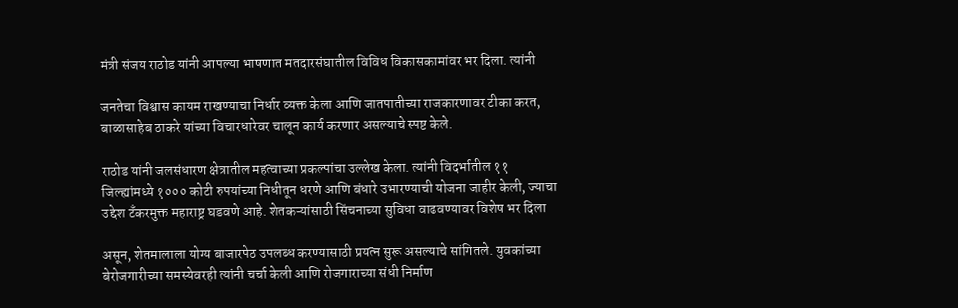मंत्री संजय राठोड यांनी आपल्या भाषणात मतदारसंघातील विविध विकासकामांवर भर दिला. त्यांनी

जनतेचा विश्वास कायम राखण्याचा निर्धार व्यक्त केला आणि जातपातीच्या राजकारणावर टीका करत, बाळासाहेब ठाकरे यांच्या विचारधारेवर चालून कार्य करणार असल्याचे स्पष्ट केले.

राठोड यांनी जलसंधारण क्षेत्रातील महत्वाच्या प्रकल्पांचा उल्लेख केला. त्यांनी विदर्भातील ११ जिल्ह्यांमध्ये १००० कोटी रुपयांच्या निधीतून धरणे आणि बंधारे उभारण्याची योजना जाहीर केली, ज्याचा उद्देश टँकरमुक्त महाराष्ट्र घडवणे आहे. शेतकऱ्यांसाठी सिंचनाच्या सुविधा वाढवण्यावर विशेष भर दिला

असून, शेतमालाला योग्य बाजारपेठ उपलब्ध करण्यासाठी प्रयत्न सुरू असल्याचे सांगितले. युवकांच्या बेरोजगारीच्या समस्येवरही त्यांनी चर्चा केली आणि रोजगाराच्या संधी निर्माण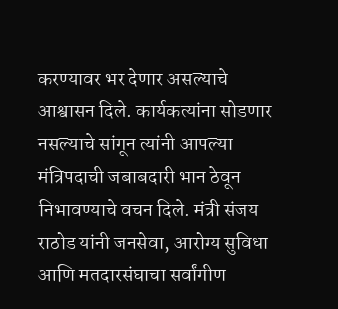करण्यावर भर देणार असल्याचे आश्वासन दिले. कार्यकत्यांना सोडणार नसल्याचे सांगून त्यांनी आपल्या मंत्रिपदाची जबाबदारी भान ठेवून निभावण्याचे वचन दिले. मंत्री संजय राठोड यांनी जनसेवा, आरोग्य सुविधा आणि मतदारसंघाचा सर्वांगीण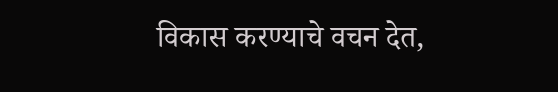विकास करण्याचे वचन देत,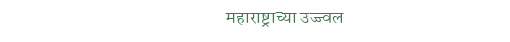महाराष्ट्राच्या उज्ज्वल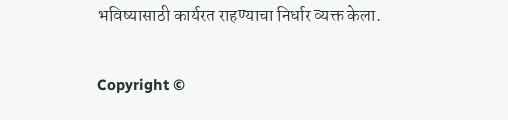भविष्यासाठी कार्यरत राहण्याचा निर्धार व्यक्त केला.

Copyright ©